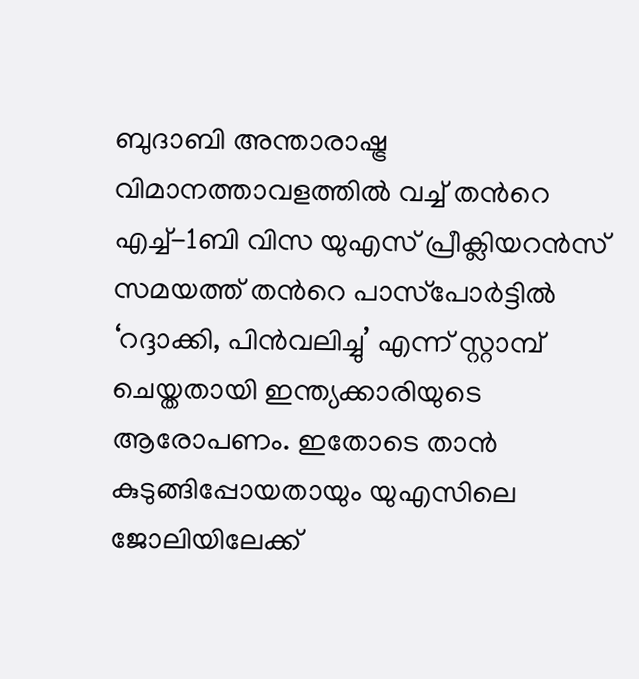ബുദാബി അന്താരാഷ്ട്ര വിമാനത്താവളത്തിൽ വച്ച് തന്‍റെ എച്ച്-1ബി വിസ യുഎസ് പ്രീക്ലിയറൻസ് സമയത്ത് തന്‍റെ പാസ്‌പോർട്ടിൽ ‘റദ്ദാക്കി, പിൻവലിച്ചു’ എന്ന് സ്റ്റാമ്പ് ചെയ്തതായി ഇന്ത്യക്കാരിയുടെ ആരോപണം. ഇതോടെ താൻ കുടുങ്ങിപ്പോയതായും യുഎസിലെ ജോലിയിലേക്ക്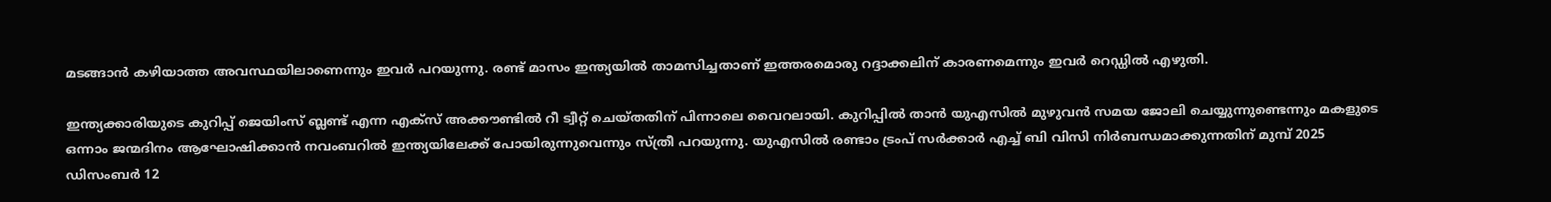മടങ്ങാൻ കഴിയാത്ത അവസ്ഥയിലാണെന്നും ഇവർ പറയുന്നു. രണ്ട് മാസം ഇന്ത്യയിൽ താമസിച്ചതാണ് ഇത്തരമൊരു റദ്ദാക്കലിന് കാരണമെന്നും ഇവ‍ർ റെഡ്ഡിൽ എഴുതി.

ഇന്ത്യക്കാരിയുടെ കുറിപ്പ് ജെയിംസ് ബ്ലണ്ട് എന്ന എക്സ് അക്കൗണ്ടിൽ റീ ട്വീറ്റ് ചെയ്തതിന് പിന്നാലെ വൈറലായി. കുറിപ്പിൽ താൻ യുഎസിൽ മുഴുവൻ സമയ ജോലി ചെയ്യുന്നുണ്ടെന്നും മകളുടെ ഒന്നാം ജന്മദിനം ആഘോഷിക്കാൻ നവംബറിൽ ഇന്ത്യയിലേക്ക് പോയിരുന്നുവെന്നും സ്ത്രീ പറയുന്നു. യുഎസിൽ രണ്ടാം ട്രംപ് സർക്കാർ എച്ച് ബി വിസി നിർബന്ധമാക്കുന്നതിന് മുമ്പ് 2025 ഡിസംബർ 12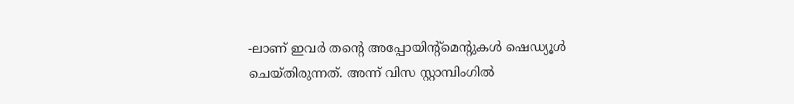-ലാണ് ഇവർ തന്‍റെ അപ്പോയിന്‍റ്മെന്‍റുകൾ ഷെഡ്യൂൾ ചെയ്‌തിരുന്നത്. അന്ന് വിസ സ്റ്റാമ്പിംഗിൽ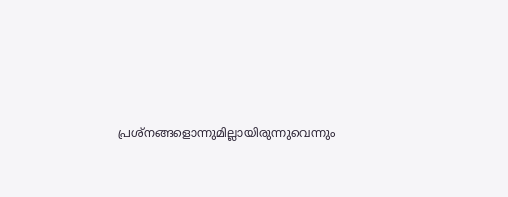പ്രശ്‌നങ്ങളൊന്നുമില്ലായിരുന്നുവെന്നും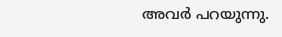അവർ പറയുന്നു.